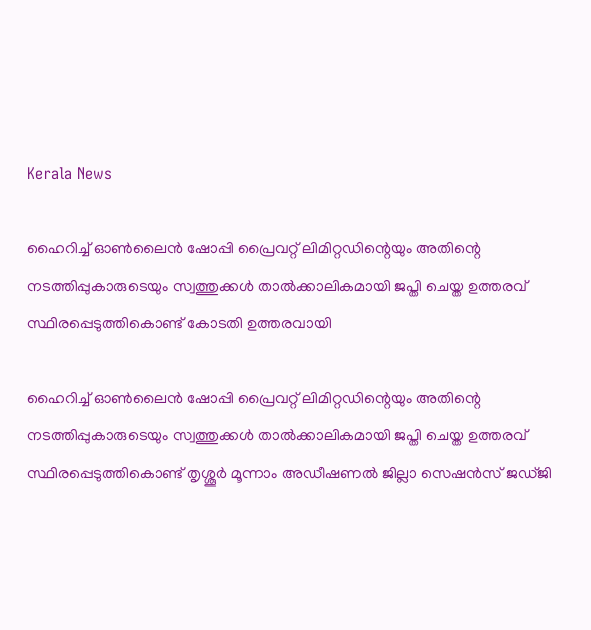Kerala News

ഹൈറിച്ച് ഓണ്‍ലൈന്‍ ഷോപ്പി പ്രൈവറ്റ് ലിമിറ്റഡിന്റെയും അതിന്റെ നടത്തിപ്പുകാരുടെയും സ്വത്തുക്കള്‍ താല്‍ക്കാലികമായി ജപ്തി ചെയ്ത ഉത്തരവ് സ്ഥിരപ്പെടുത്തികൊണ്ട് കോടതി ഉത്തരവായി

ഹൈറിച്ച് ഓണ്‍ലൈന്‍ ഷോപ്പി പ്രൈവറ്റ് ലിമിറ്റഡിന്റെയും അതിന്റെ നടത്തിപ്പുകാരുടെയും സ്വത്തുക്കള്‍ താല്‍ക്കാലികമായി ജപ്തി ചെയ്ത ഉത്തരവ് സ്ഥിരപ്പെടുത്തികൊണ്ട് തൃശ്ശൂര്‍ മൂന്നാം അഡീഷണല്‍ ജില്ലാ സെഷന്‍സ് ജഡ്ജി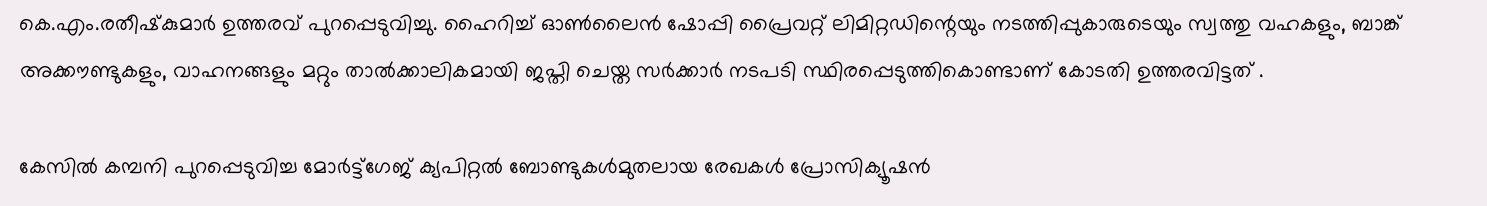കെ.എം.രതീഷ്‍കുമാര്‍ ഉത്തരവ് പുറപ്പെടുവിച്ചു. ഹൈറിച്ച് ഓണ്‍ലൈന്‍ ഷോപ്പി പ്രൈവറ്റ് ലിമിറ്റഡിന്റെയും നടത്തിപ്പുകാരുടെയും സ്വത്തു വഹകളും‍, ബാങ്ക് അക്കൗണ്ടുകളും, വാഹനങ്ങളും മറ്റും താല്‍ക്കാലികമായി ജപ്തി ചെയ്ത സര്‍ക്കാര്‍ നടപടി സ്ഥിരപ്പെടുത്തികൊണ്ടാണ് കോടതി ഉത്തരവിട്ടത് .

കേസില്‍ കമ്പനി പുറപ്പെടുവിച്ച മോര്‍ട്ട്ഗേജ് ക്യപിറ്റല്‍ ബോണ്ടുകള്‍മുതലായ രേഖകള്‍ പ്രോസിക്യൂഷന്‍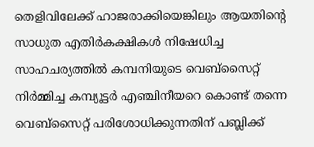തെളിവിലേക്ക് ഹാജരാക്കിയെങ്കിലും ആയതിന്റെ സാധുത എതിര്‍കക്ഷികള്‍ നിഷേധിച്ച സാഹചര്യത്തില്‍ കമ്പനിയുടെ വെബ്സൈറ്റ് നിര്‍മ്മിച്ച കമ്പ്യൂട്ടര്‍ എഞ്ചിനീയറെ കൊണ്ട് തന്നെ വെബ്സൈറ്റ് പരിശോധിക്കുന്നതിന് പബ്ലിക്ക്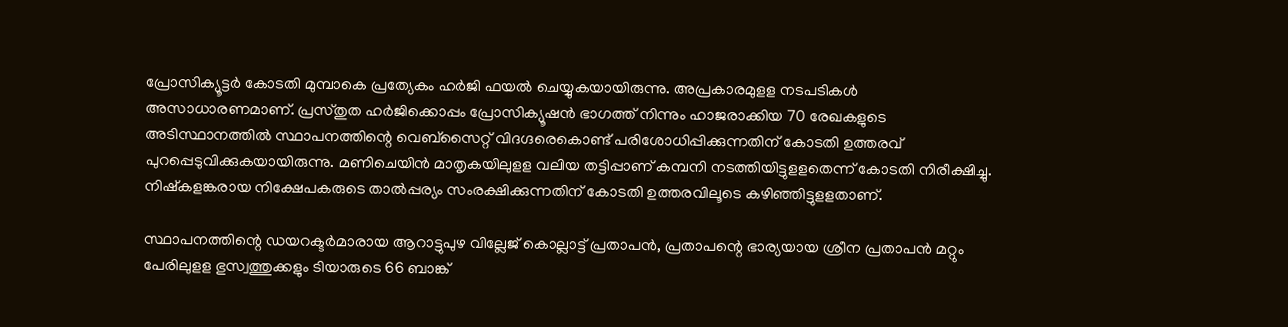പ്രോസിക്യൂട്ടര്‍ കോടതി മുമ്പാകെ പ്രത്യേകം ഹര്‍ജി ഫയല്‍ ചെയ്യുകയായിരുന്നു. അപ്രകാരമുളള നടപടികള്‍ അസാധാരണമാണ്. പ്രസ്തുത ഹര്‍ജിക്കൊപ്പം പ്രോസിക്യൂഷന്‍ ഭാഗത്ത് നിന്നും ഹാജരാക്കിയ 70 രേഖകളുടെ അടിസ്ഥാനത്തില്‍ സ്ഥാപനത്തിന്റെ വെബ്സൈറ്റ് വിദഗ്ദരെകൊണ്ട് പരിശോധിപ്പിക്കുന്നതിന് കോടതി ഉത്തരവ് പുറപ്പെടുവിക്കുകയായിരുന്നു. മണിചെയിന്‍ മാതൃകയിലുളള വലിയ തട്ടിപ്പാണ് കമ്പനി നടത്തിയിട്ടുളളതെന്ന് കോടതി നിരീക്ഷിച്ചു. നിഷ്കളങ്കരായ നിക്ഷേപകരുടെ താല്‍പ്പര്യം സംരക്ഷിക്കുന്നതിന് കോടതി ഉത്തരവിലൂടെ കഴിഞ്ഞിട്ടുളളതാണ്.

സ്ഥാപനത്തിന്റെ ഡയറക്ടര്‍മാരായ ആറാട്ടുപുഴ വില്ലേജ് കൊല്ലാട്ട് പ്രതാപന്‍, പ്രതാപന്റെ ഭാര്യയായ ശ്രീന പ്രതാപന്‍ മറ്റും പേരിലുളള ഭുസ്വത്തുക്കളും ടിയാരുടെ 66 ബാങ്ക്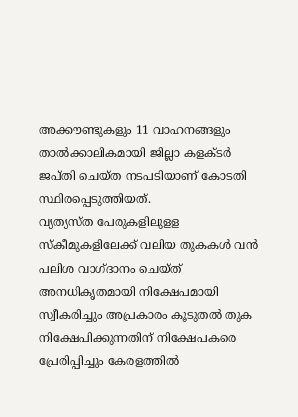അക്കൗണ്ടുകളും 11 വാഹനങ്ങളും താല്‍ക്കാലികമായി ജില്ലാ കളക്ടര്‍ ജപ്തി ചെയ്ത നടപടിയാണ് കോടതി സ്ഥിരപ്പെടുത്തിയത്.
വ്യത്യസ്ത പേരുകളിലുളള സ്കീമുകളിലേക്ക് വലിയ തുകകള്‍ വന്‍ പലിശ വാഗ്ദാനം ചെയ്ത് അനധികൃതമായി നിക്ഷേപമായി സ്വീകരിച്ചും അപ്രകാരം കൂടുതല്‍ തുക നിക്ഷേപിക്കുന്നതിന് നിക്ഷേപകരെ പ്രേരിപ്പിച്ചും കേരളത്തില്‍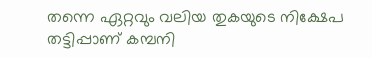തന്നെ ഏറ്റവും വലിയ തുകയുടെ നിക്ഷേപ തട്ടിപ്പാണ് കമ്പനി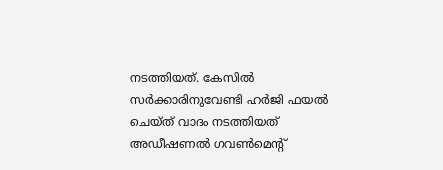നടത്തിയത്. കേസില്‍ സര്‍ക്കാരിനുവേണ്ടി ഹര്‍ജി ഫയല്‍ ചെയ്ത് വാദം നടത്തിയത് അഡീഷണല്‍ ഗവണ്‍മെന്റ്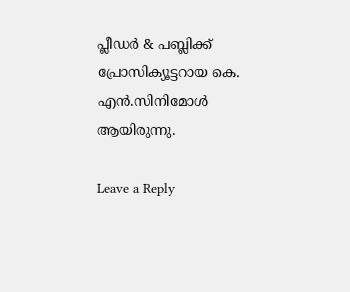പ്ലീഡര്‍ & പബ്ലിക്ക് പ്രോസിക്യൂട്ടറായ കെ. എന്‍.സിനിമോള്‍ ആയിരുന്നു.

Leave a Reply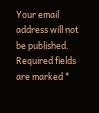Your email address will not be published. Required fields are marked *